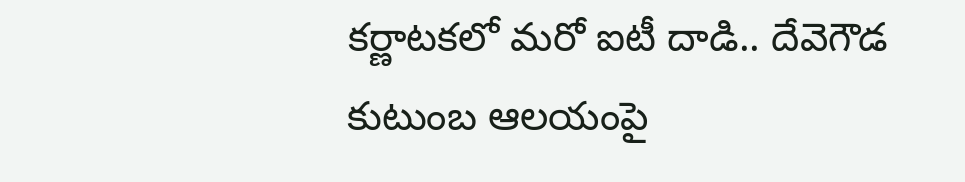కర్ణాటకలో మరో ఐటీ దాడి.. దేవెగౌడ కుటుంబ ఆలయంపై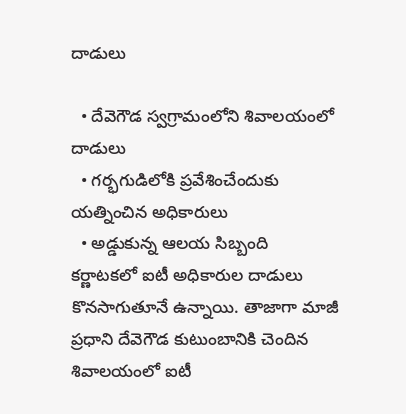దాడులు

  • దేవెగౌడ స్వగ్రామంలోని శివాలయంలో దాడులు
  • గర్భగుడిలోకి ప్రవేశించేందుకు యత్నించిన అధికారులు
  • అడ్డుకున్న ఆలయ సిబ్బంది
కర్ణాటకలో ఐటీ అధికారుల దాడులు కొనసాగుతూనే ఉన్నాయి. తాజాగా మాజీ ప్రధాని దేవెగౌడ కుటుంబానికి చెందిన శివాలయంలో ఐటీ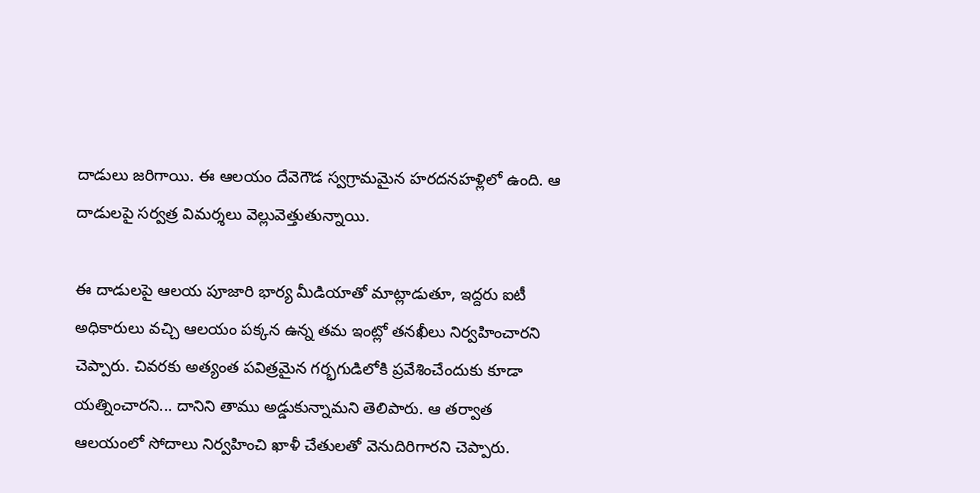దాడులు జరిగాయి. ఈ ఆలయం దేవెగౌడ స్వగ్రామమైన హరదనహళ్లిలో ఉంది. ఆ దాడులపై సర్వత్ర విమర్శలు వెల్లువెత్తుతున్నాయి.

ఈ దాడులపై ఆలయ పూజారి భార్య మీడియాతో మాట్లాడుతూ, ఇద్దరు ఐటీ అధికారులు వచ్చి ఆలయం పక్కన ఉన్న తమ ఇంట్లో తనఖీలు నిర్వహించారని చెప్పారు. చివరకు అత్యంత పవిత్రమైన గర్భగుడిలోకి ప్రవేశించేందుకు కూడా యత్నించారని... దానిని తాము అడ్డుకున్నామని తెలిపారు. ఆ తర్వాత ఆలయంలో సోదాలు నిర్వహించి ఖాళీ చేతులతో వెనుదిరిగారని చెప్పారు.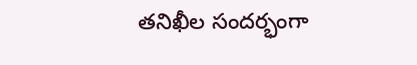తనిఖీల సందర్భంగా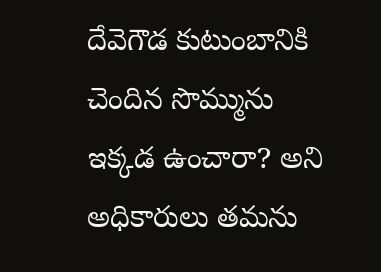దేవెగౌడ కుటుంబానికి చెందిన సొమ్మును ఇక్కడ ఉంచారా? అని అధికారులు తమను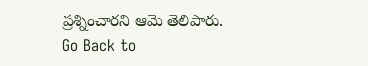ప్రశ్నించారని ఆమె తెలిపారు.
Go Back to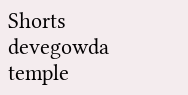Shorts
devegowda
temple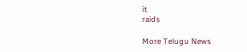it
raids

More Telugu News